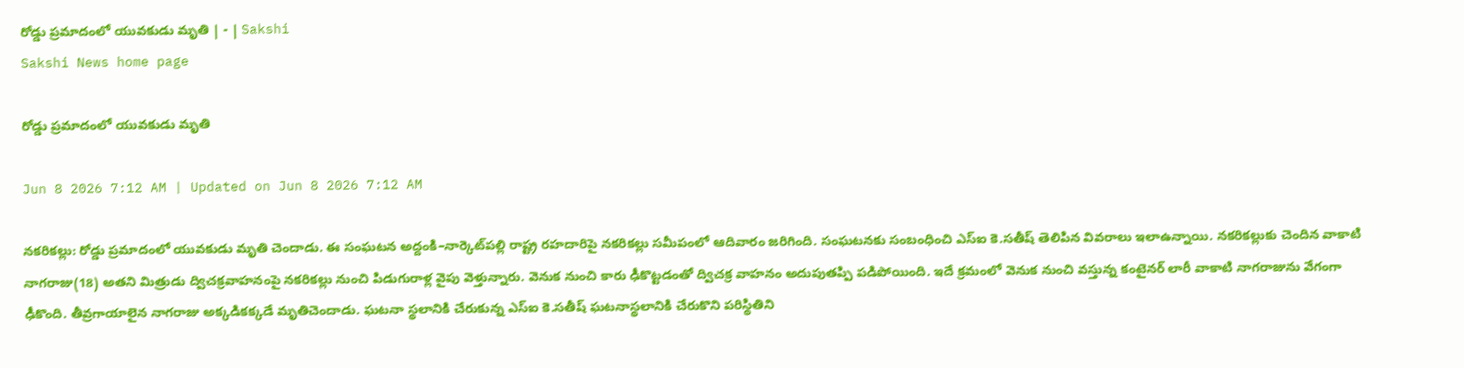రోడ్డు ప్రమాదంలో యువకుడు మృతి | - | Sakshi
Sakshi News home page

రోడ్డు ప్రమాదంలో యువకుడు మృతి

Jun 8 2026 7:12 AM | Updated on Jun 8 2026 7:12 AM

నకరికల్లు: రోడ్డు ప్రమాదంలో యువకుడు మృతి చెందాడు. ఈ సంఘటన అద్దంకి–నార్కెట్‌పల్లి రాష్ట్ర రహదారిపై నకరికల్లు సమీపంలో ఆదివారం జరిగింది. సంఘటనకు సంబంధించి ఎస్‌ఐ కె.సతీష్‌ తెలిపిన వివరాలు ఇలాఉన్నాయి. నకరికల్లుకు చెందిన వాకాటి నాగరాజు(18) అతని మిత్రుడు ద్విచక్రవాహనంపై నకరికల్లు నుంచి పిడుగురాళ్ల వైపు వెళ్తున్నారు. వెనుక నుంచి కారు ఢీకొట్టడంతో ద్విచక్ర వాహనం అదుపుతప్పి పడిపోయింది. ఇదే క్రమంలో వెనుక నుంచి వస్తున్న కంటైనర్‌ లారీ వాకాటి నాగరాజును వేగంగా ఢీకొంది. తీవ్రగాయాలైన నాగరాజు అక్కడికక్కడే మృతిచెందాడు. ఘటనా స్థలానికి చేరుకున్న ఎస్‌ఐ కె.సతీష్‌ ఘటనాస్థలానికి చేరుకొని పరిస్థితిని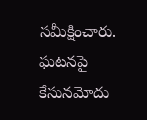సమీక్షించారు. ఘటనపై కేసునమోదు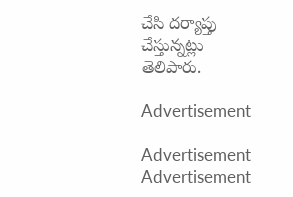చేసి దర్యాప్తు చేస్తున్నట్లు తెలిపారు.

Advertisement

Advertisement
Advertisement